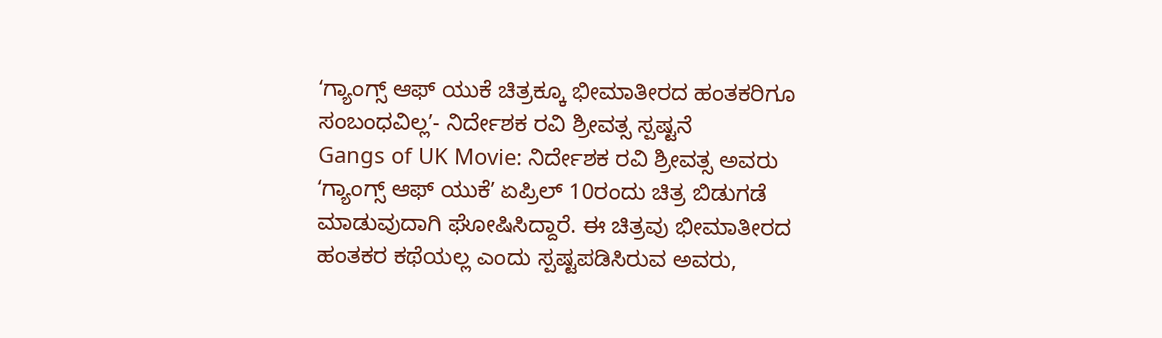ʻಗ್ಯಾಂಗ್ಸ್ ಆಫ್ ಯುಕೆ ಚಿತ್ರಕ್ಕೂ ಭೀಮಾತೀರದ ಹಂತಕರಿಗೂ ಸಂಬಂಧವಿಲ್ಲʼ- ನಿರ್ದೇಶಕ ರವಿ ಶ್ರೀವತ್ಸ ಸ್ಪಷ್ಟನೆ
Gangs of UK Movie: ನಿರ್ದೇಶಕ ರವಿ ಶ್ರೀವತ್ಸ ಅವರು ʻಗ್ಯಾಂಗ್ಸ್ ಆಫ್ ಯುಕೆʼ ಏಪ್ರಿಲ್ 10ರಂದು ಚಿತ್ರ ಬಿಡುಗಡೆ ಮಾಡುವುದಾಗಿ ಘೋಷಿಸಿದ್ದಾರೆ. ಈ ಚಿತ್ರವು ಭೀಮಾತೀರದ ಹಂತಕರ ಕಥೆಯಲ್ಲ ಎಂದು ಸ್ಪಷ್ಟಪಡಿಸಿರುವ ಅವರು,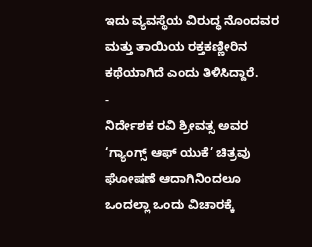ಇದು ವ್ಯವಸ್ಥೆಯ ವಿರುದ್ಧ ನೊಂದವರ ಮತ್ತು ತಾಯಿಯ ರಕ್ತಕಣ್ಣೀರಿನ ಕಥೆಯಾಗಿದೆ ಎಂದು ತಿಳಿಸಿದ್ದಾರೆ.
-
ನಿರ್ದೇಶಕ ರವಿ ಶ್ರೀವತ್ಸ ಅವರ ‘ಗ್ಯಾಂಗ್ಸ್ ಆಫ್ ಯುಕೆ’ ಚಿತ್ರವು ಘೋಷಣೆ ಆದಾಗಿನಿಂದಲೂ ಒಂದಲ್ಲಾ ಒಂದು ವಿಚಾರಕ್ಕೆ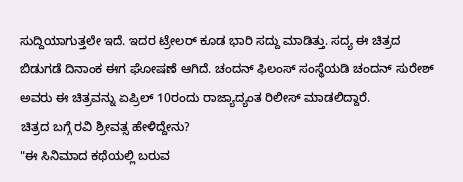ಸುದ್ದಿಯಾಗುತ್ತಲೇ ಇದೆ. ಇದರ ಟ್ರೇಲರ್ ಕೂಡ ಭಾರಿ ಸದ್ದು ಮಾಡಿತ್ತು. ಸದ್ಯ ಈ ಚಿತ್ರದ ಬಿಡುಗಡೆ ದಿನಾಂಕ ಈಗ ಘೋಷಣೆ ಆಗಿದೆ. ಚಂದನ್ ಫಿಲಂಸ್ ಸಂಸ್ಥೆಯಡಿ ಚಂದನ್ ಸುರೇಶ್ ಅವರು ಈ ಚಿತ್ರವನ್ನು ಏಪ್ರಿಲ್ 10ರಂದು ರಾಜ್ಯಾದ್ಯಂತ ರಿಲೀಸ್ ಮಾಡಲಿದ್ದಾರೆ.
ಚಿತ್ರದ ಬಗ್ಗೆ ರವಿ ಶ್ರೀವತ್ಸ ಹೇಳಿದ್ದೇನು?
"ಈ ಸಿನಿಮಾದ ಕಥೆಯಲ್ಲಿ ಬರುವ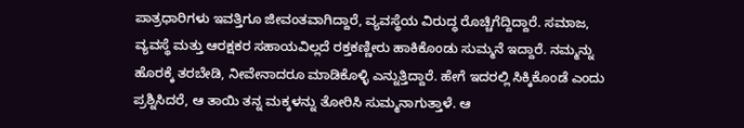ಪಾತ್ರಧಾರಿಗಳು ಇವತ್ತಿಗೂ ಜೀವಂತವಾಗಿದ್ದಾರೆ, ವ್ಯವಸ್ಥೆಯ ವಿರುದ್ಧ ರೊಚ್ಚಿಗೆದ್ದಿದ್ದಾರೆ. ಸಮಾಜ, ವ್ಯವಸ್ಥೆ ಮತ್ತು ಆರಕ್ಷಕರ ಸಹಾಯವಿಲ್ಲದೆ ರಕ್ತಕಣ್ಣೀರು ಹಾಕಿಕೊಂಡು ಸುಮ್ಮನೆ ಇದ್ದಾರೆ. ನಮ್ಮನ್ನು ಹೊರಕ್ಕೆ ತರಬೇಡಿ, ನೀವೇನಾದರೂ ಮಾಡಿಕೊಳ್ಳಿ ಎನ್ನುತ್ತಿದ್ದಾರೆ. ಹೇಗೆ ಇದರಲ್ಲಿ ಸಿಕ್ಕಿಕೊಂಡೆ ಎಂದು ಪ್ರಶ್ನಿಸಿದರೆ, ಆ ತಾಯಿ ತನ್ನ ಮಕ್ಕಳನ್ನು ತೋರಿಸಿ ಸುಮ್ಮನಾಗುತ್ತಾಳೆ. ಆ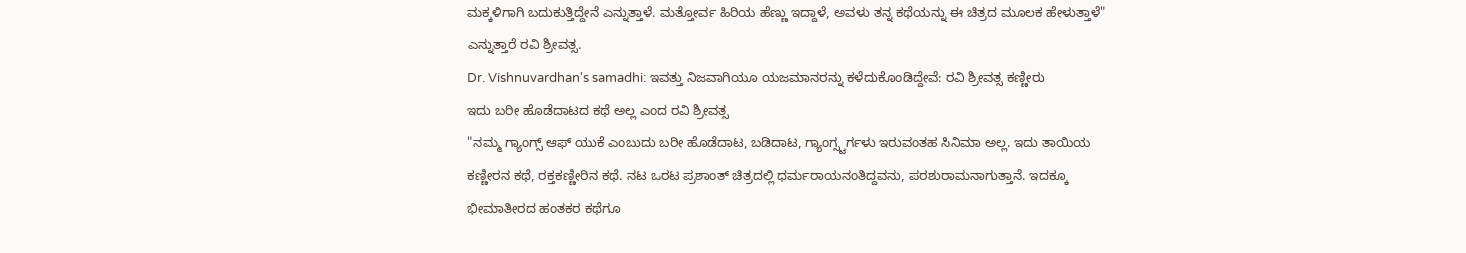ಮಕ್ಕಳಿಗಾಗಿ ಬದುಕುತ್ತಿದ್ದೇನೆ ಎನ್ನುತ್ತಾಳೆ. ಮತ್ತೋರ್ವ ಹಿರಿಯ ಹೆಣ್ಣು ಇದ್ದಾಳೆ, ಅವಳು ತನ್ನ ಕಥೆಯನ್ನು ಈ ಚಿತ್ರದ ಮೂಲಕ ಹೇಳುತ್ತಾಳೆ" ಎನ್ನುತ್ತಾರೆ ರವಿ ಶ್ರೀವತ್ಸ.
Dr. Vishnuvardhan's samadhi: ಇವತ್ತು ನಿಜವಾಗಿಯೂ ಯಜಮಾನರನ್ನು ಕಳೆದುಕೊಂಡಿದ್ದೇವೆ: ರವಿ ಶ್ರೀವತ್ಸ ಕಣ್ಣೀರು
ಇದು ಬರೀ ಹೊಡೆದಾಟದ ಕಥೆ ಅಲ್ಲ ಎಂದ ರವಿ ಶ್ರೀವತ್ಸ
"ನಮ್ಮ ಗ್ಯಾಂಗ್ಸ್ ಆಫ್ ಯುಕೆ ಎಂಬುದು ಬರೀ ಹೊಡೆದಾಟ, ಬಡಿದಾಟ, ಗ್ಯಾಂಗ್ಸ್ಟರ್ಗಳು ಇರುವಂತಹ ಸಿನಿಮಾ ಅಲ್ಲ. ಇದು ತಾಯಿಯ ಕಣ್ಣೀರನ ಕಥೆ, ರಕ್ತಕಣ್ಣೀರಿನ ಕಥೆ. ನಟ ಒರಟ ಪ್ರಶಾಂತ್ ಚಿತ್ರದಲ್ಲಿ ಧರ್ಮರಾಯನಂತಿದ್ದವನು, ಪರಶುರಾಮನಾಗುತ್ತಾನೆ. ಇದಕ್ಕೂ ಭೀಮಾತೀರದ ಹಂತಕರ ಕಥೆಗೂ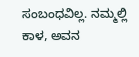ಸಂಬಂಧವಿಲ್ಲ. ನಮ್ಮಲ್ಲಿ ಕಾಳ, ಅವನ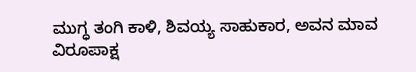ಮುಗ್ಧ ತಂಗಿ ಕಾಳಿ, ಶಿವಯ್ಯ ಸಾಹುಕಾರ, ಅವನ ಮಾವ ವಿರೂಪಾಕ್ಷ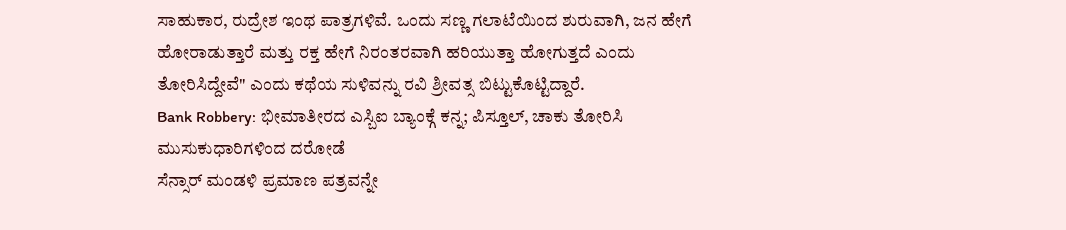ಸಾಹುಕಾರ, ರುದ್ರೇಶ ಇಂಥ ಪಾತ್ರಗಳಿವೆ. ಒಂದು ಸಣ್ಣ ಗಲಾಟೆಯಿಂದ ಶುರುವಾಗಿ, ಜನ ಹೇಗೆ ಹೋರಾಡುತ್ತಾರೆ ಮತ್ತು ರಕ್ತ ಹೇಗೆ ನಿರಂತರವಾಗಿ ಹರಿಯುತ್ತಾ ಹೋಗುತ್ತದೆ ಎಂದು ತೋರಿಸಿದ್ದೇವೆ" ಎಂದು ಕಥೆಯ ಸುಳಿವನ್ನು ರವಿ ಶ್ರೀವತ್ಸ ಬಿಟ್ಟುಕೊಟ್ಟಿದ್ದಾರೆ.
Bank Robbery: ಭೀಮಾತೀರದ ಎಸ್ಬಿಐ ಬ್ಯಾಂಕ್ಗೆ ಕನ್ನ; ಪಿಸ್ತೂಲ್, ಚಾಕು ತೋರಿಸಿ ಮುಸುಕುಧಾರಿಗಳಿಂದ ದರೋಡೆ
ಸೆನ್ಸಾರ್ ಮಂಡಳಿ ಪ್ರಮಾಣ ಪತ್ರವನ್ನೇ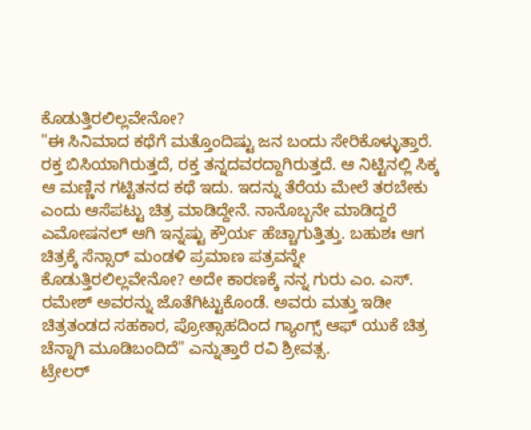ಕೊಡುತ್ತಿರಲಿಲ್ಲವೇನೋ?
"ಈ ಸಿನಿಮಾದ ಕಥೆಗೆ ಮತ್ತೊಂದಿಷ್ಟು ಜನ ಬಂದು ಸೇರಿಕೊಳ್ಳುತ್ತಾರೆ. ರಕ್ತ ಬಿಸಿಯಾಗಿರುತ್ತದೆ, ರಕ್ತ ತನ್ನದವರದ್ದಾಗಿರುತ್ತದೆ. ಆ ನಿಟ್ಟಿನಲ್ಲಿ ಸಿಕ್ಕ ಆ ಮಣ್ಣಿನ ಗಟ್ಟಿತನದ ಕಥೆ ಇದು. ಇದನ್ನು ತೆರೆಯ ಮೇಲೆ ತರಬೇಕು ಎಂದು ಆಸೆಪಟ್ಟು ಚಿತ್ರ ಮಾಡಿದ್ದೇನೆ. ನಾನೊಬ್ಬನೇ ಮಾಡಿದ್ದರೆ ಎಮೋಷನಲ್ ಆಗಿ ಇನ್ನಷ್ಟು ಕ್ರೌರ್ಯ ಹೆಚ್ಚಾಗುತ್ತಿತ್ತು. ಬಹುಶಃ ಆಗ ಚಿತ್ರಕ್ಕೆ ಸೆನ್ಸಾರ್ ಮಂಡಳಿ ಪ್ರಮಾಣ ಪತ್ರವನ್ನೇ ಕೊಡುತ್ತಿರಲಿಲ್ಲವೇನೋ? ಅದೇ ಕಾರಣಕ್ಕೆ ನನ್ನ ಗುರು ಎಂ. ಎಸ್. ರಮೇಶ್ ಅವರನ್ನು ಜೊತೆಗಿಟ್ಟುಕೊಂಡೆ. ಅವರು ಮತ್ತು ಇಡೀ ಚಿತ್ರತಂಡದ ಸಹಕಾರ, ಪ್ರೋತ್ಸಾಹದಿಂದ ಗ್ಯಾಂಗ್ಸ್ ಆಫ್ ಯುಕೆ ಚಿತ್ರ ಚೆನ್ನಾಗಿ ಮೂಡಿಬಂದಿದೆ" ಎನ್ನುತ್ತಾರೆ ರವಿ ಶ್ರೀವತ್ಸ.
ಟ್ರೇಲರ್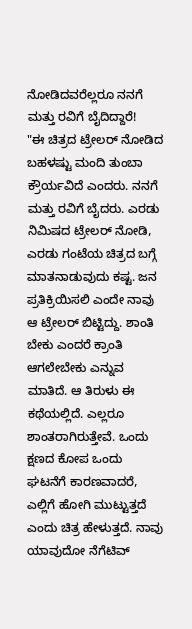ನೋಡಿದವರೆಲ್ಲರೂ ನನಗೆ ಮತ್ತು ರವಿಗೆ ಬೈದಿದ್ದಾರೆ!
"ಈ ಚಿತ್ರದ ಟ್ರೇಲರ್ ನೋಡಿದ ಬಹಳಷ್ಟು ಮಂದಿ ತುಂಬಾ ಕ್ರೌರ್ಯವಿದೆ ಎಂದರು. ನನಗೆ ಮತ್ತು ರವಿಗೆ ಬೈದರು. ಎರಡು ನಿಮಿಷದ ಟ್ರೇಲರ್ ನೋಡಿ, ಎರಡು ಗಂಟೆಯ ಚಿತ್ರದ ಬಗ್ಗೆ ಮಾತನಾಡುವುದು ಕಷ್ಟ. ಜನ ಪ್ರತಿಕ್ರಿಯಿಸಲಿ ಎಂದೇ ನಾವು ಆ ಟ್ರೇಲರ್ ಬಿಟ್ಟಿದ್ದು. ಶಾಂತಿ ಬೇಕು ಎಂದರೆ ಕ್ರಾಂತಿ ಆಗಲೇಬೇಕು ಎನ್ನುವ ಮಾತಿದೆ. ಆ ತಿರುಳು ಈ ಕಥೆಯಲ್ಲಿದೆ. ಎಲ್ಲರೂ ಶಾಂತರಾಗಿರುತ್ತೇವೆ. ಒಂದು ಕ್ಷಣದ ಕೋಪ ಒಂದು ಘಟನೆಗೆ ಕಾರಣವಾದರೆ, ಎಲ್ಲಿಗೆ ಹೋಗಿ ಮುಟ್ಟುತ್ತದೆ ಎಂದು ಚಿತ್ರ ಹೇಳುತ್ತದೆ. ನಾವು ಯಾವುದೋ ನೆಗೆಟಿವ್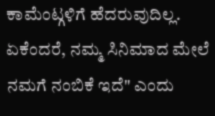ಕಾಮೆಂಟ್ಗಳಿಗೆ ಹೆದರುವುದಿಲ್ಲ. ಏಕೆಂದರೆ, ನಮ್ಮ ಸಿನಿಮಾದ ಮೇಲೆ ನಮಗೆ ನಂಬಿಕೆ ಇದೆ" ಎಂದು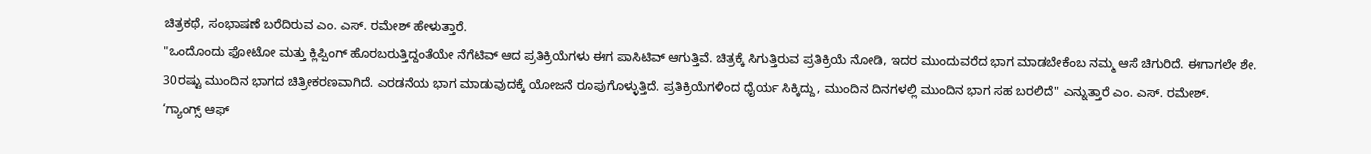ಚಿತ್ರಕಥೆ, ಸಂಭಾಷಣೆ ಬರೆದಿರುವ ಎಂ. ಎಸ್. ರಮೇಶ್ ಹೇಳುತ್ತಾರೆ.
"ಒಂದೊಂದು ಫೋಟೋ ಮತ್ತು ಕ್ಲಿಪ್ಪಿಂಗ್ ಹೊರಬರುತ್ತಿದ್ದಂತೆಯೇ ನೆಗೆಟಿವ್ ಆದ ಪ್ರತಿಕ್ರಿಯೆಗಳು ಈಗ ಪಾಸಿಟಿವ್ ಆಗುತ್ತಿವೆ. ಚಿತ್ರಕ್ಕೆ ಸಿಗುತ್ತಿರುವ ಪ್ರತಿಕ್ರಿಯೆ ನೋಡಿ, ಇದರ ಮುಂದುವರೆದ ಭಾಗ ಮಾಡಬೇಕೆಂಬ ನಮ್ಮ ಆಸೆ ಚಿಗುರಿದೆ. ಈಗಾಗಲೇ ಶೇ. 30ರಷ್ಟು ಮುಂದಿನ ಭಾಗದ ಚಿತ್ರೀಕರಣವಾಗಿದೆ. ಎರಡನೆಯ ಭಾಗ ಮಾಡುವುದಕ್ಕೆ ಯೋಜನೆ ರೂಪುಗೊಳ್ಳುತ್ತಿದೆ. ಪ್ರತಿಕ್ರಿಯೆಗಳಿಂದ ಧೈರ್ಯ ಸಿಕ್ಕಿದ್ದು, ಮುಂದಿನ ದಿನಗಳಲ್ಲಿ ಮುಂದಿನ ಭಾಗ ಸಹ ಬರಲಿದೆ" ಎನ್ನುತ್ತಾರೆ ಎಂ. ಎಸ್. ರಮೇಶ್.
‘ಗ್ಯಾಂಗ್ಸ್ ಆಫ್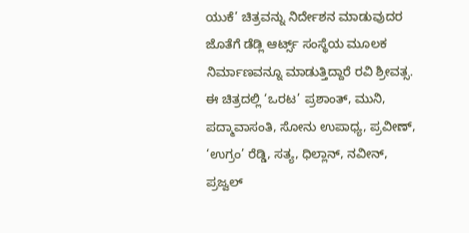ಯುಕೆ’ ಚಿತ್ರವನ್ನು ನಿರ್ದೇಶನ ಮಾಡುವುದರ ಜೊತೆಗೆ ಡೆಡ್ಲಿ ಆರ್ಟ್ಸ್ ಸಂಸ್ಥೆಯ ಮೂಲಕ ನಿರ್ಮಾಣವನ್ನೂ ಮಾಡುತ್ತಿದ್ದಾರೆ ರವಿ ಶ್ರೀವತ್ಸ. ಈ ಚಿತ್ರದಲ್ಲಿ ‘ಒರಟ’ ಪ್ರಶಾಂತ್, ಮುನಿ, ಪದ್ಮಾವಾಸಂತಿ, ಸೋನು ಉಪಾಧ್ಯ, ಪ್ರವೀಣ್, ‘ಉಗ್ರಂ’ ರೆಡ್ಡಿ, ಸತ್ಯ, ಧಿಲ್ಲಾನ್, ನವೀನ್, ಪ್ರಜ್ವಲ್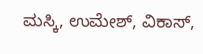ಮಸ್ಕಿ, ಉಮೇಶ್, ವಿಕಾಸ್,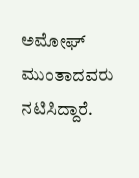ಅಮೋಘ್ ಮುಂತಾದವರು ನಟಿಸಿದ್ದಾರೆ.